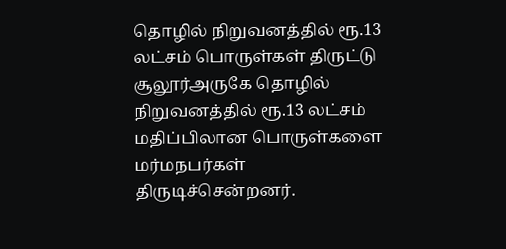தொழில் நிறுவனத்தில் ரூ.13 லட்சம் பொருள்கள் திருட்டு
சூலூர்அருகே தொழில் நிறுவனத்தில் ரூ.13 லட்சம் மதிப்பிலான பொருள்களை மர்மநபர்கள் திருடிச்சென்றனர்.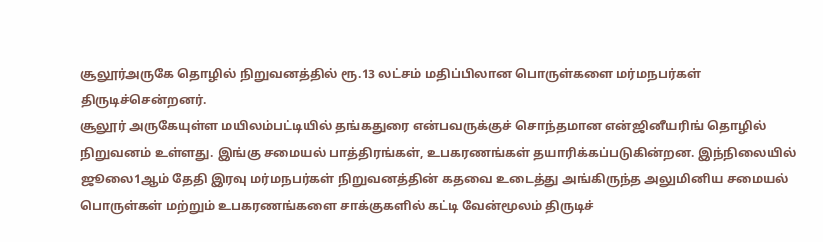சூலூர்அருகே தொழில் நிறுவனத்தில் ரூ.13 லட்சம் மதிப்பிலான பொருள்களை மர்மநபர்கள் திருடிச்சென்றனர்.
சூலூர் அருகேயுள்ள மயிலம்பட்டியில் தங்கதுரை என்பவருக்குச் சொந்தமான என்ஜினீயரிங் தொழில் நிறுவனம் உள்ளது. இங்கு சமையல் பாத்திரங்கள், உபகரணங்கள் தயாரிக்கப்படுகின்றன. இந்நிலையில் ஜூலை1ஆம் தேதி இரவு மர்மநபர்கள் நிறுவனத்தின் கதவை உடைத்து அங்கிருந்த அலுமினிய சமையல் பொருள்கள் மற்றும் உபகரணங்களை சாக்குகளில் கட்டி வேன்மூலம் திருடிச்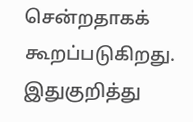சென்றதாகக் கூறப்படுகிறது. இதுகுறித்து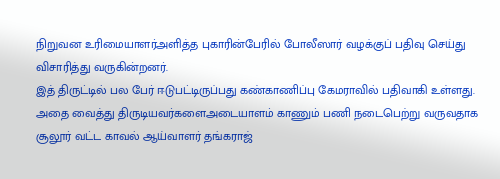நிறுவன உரிமையாளர்அளித்த புகாரின்பேரில் போலீஸார் வழக்குப் பதிவு செய்து விசாரித்து வருகின்றனர்.
இத் திருட்டில் பல பேர் ஈடுபட்டிருப்பது கண்காணிப்பு கேமராவில் பதிவாகி உள்ளது. அதை வைத்து திருடியவர்களைஅடையாளம் காணும் பணி நடைபெற்று வருவதாக சூலூர் வட்ட காவல் ஆய்வாளர் தங்கராஜ்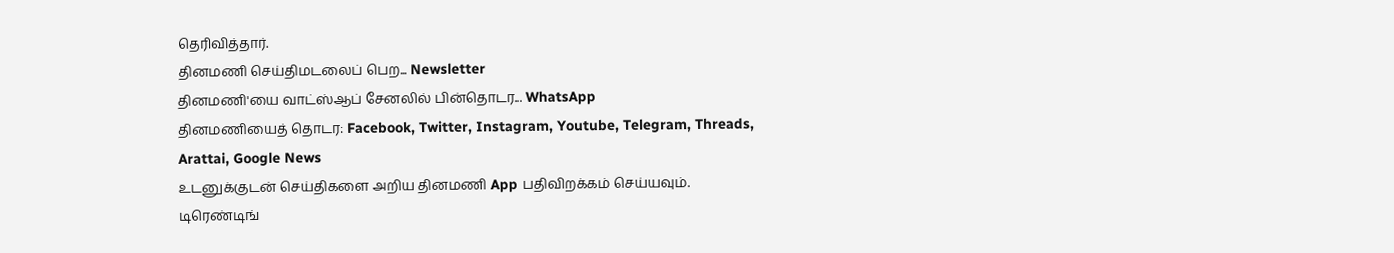தெரிவித்தார்.
தினமணி செய்திமடலைப் பெற... Newsletter
தினமணி'யை வாட்ஸ்ஆப் சேனலில் பின்தொடர... WhatsApp
தினமணியைத் தொடர: Facebook, Twitter, Instagram, Youtube, Telegram, Threads, Arattai, Google News
உடனுக்குடன் செய்திகளை அறிய தினமணி App பதிவிறக்கம் செய்யவும்.
டிரெண்டிங்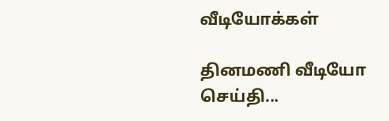வீடியோக்கள்

தினமணி வீடியோ செய்தி...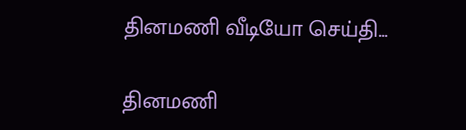தினமணி வீடியோ செய்தி...

தினமணி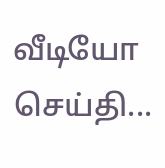வீடியோ செய்தி...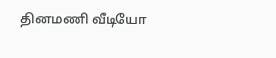தினமணி வீடியோ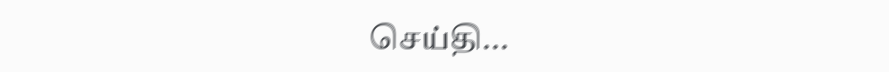செய்தி...